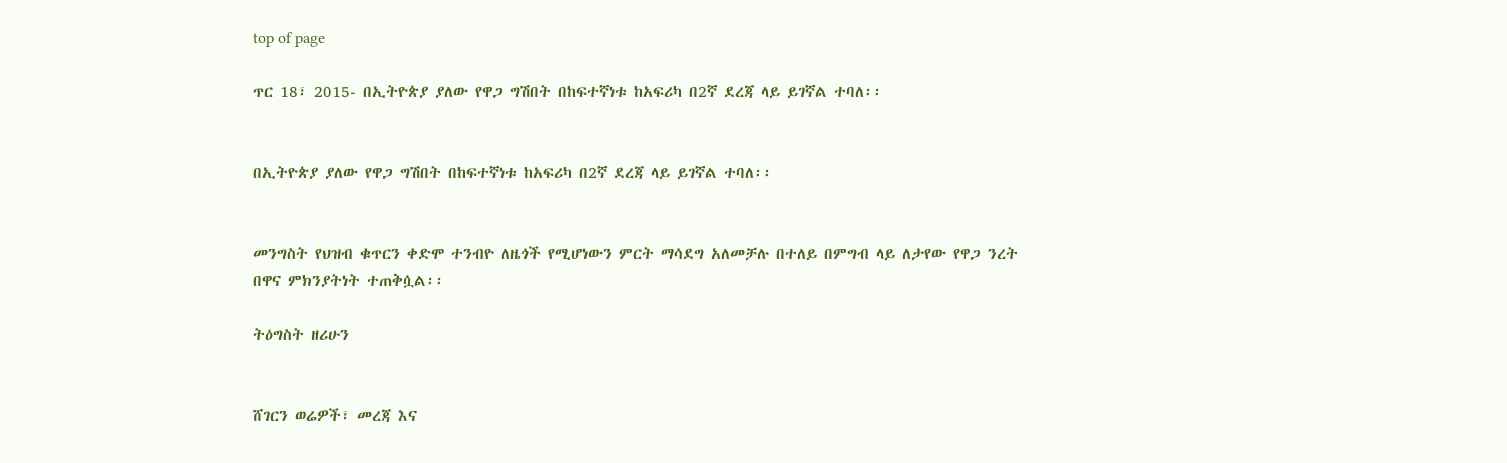top of page

ጥር 18፣ 2015- በኢትዮጵያ ያለው የዋጋ ግሽበት በከፍተኛነቱ ከአፍሪካ በ2ኛ ደረጃ ላይ ይገኛል ተባለ፡፡


በኢትዮጵያ ያለው የዋጋ ግሽበት በከፍተኛነቱ ከአፍሪካ በ2ኛ ደረጃ ላይ ይገኛል ተባለ፡፡


መንግስት የህዝብ ቁጥርን ቀድሞ ተንብዮ ለዜጎች የሚሆነውን ምርት ማሳደግ አለመቻሉ በተለይ በምግብ ላይ ለታየው የዋጋ ንረት በዋና ምክንያትነት ተጠቅሷል፡፡

ትዕግስት ዘሪሁን


ሸገርን ወሬዎች፣ መረጃ እና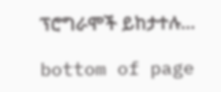ፕሮግራሞች ይከታተሉ…

bottom of page